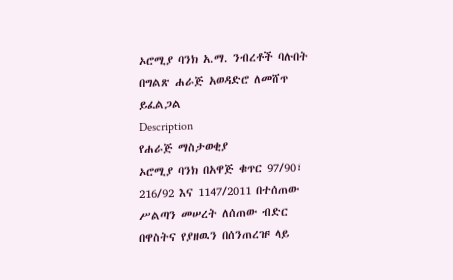ኦሮሚያ ባንክ አ.ማ. ንብረቶች ባሉበት በግልጽ ሐራጅ አወዳድሮ ለመሸጥ ይፈልጋል
Description
የሐራጅ ማስታወቂያ
ኦሮሚያ ባንክ በአዋጅ ቁጥር 97/90፣ 216/92 እና 1147/2011 በተሰጠው ሥልጣን መሠረት ለሰጠው ብድር በዋስትና የያዘዉን በሰንጠረዡ ላይ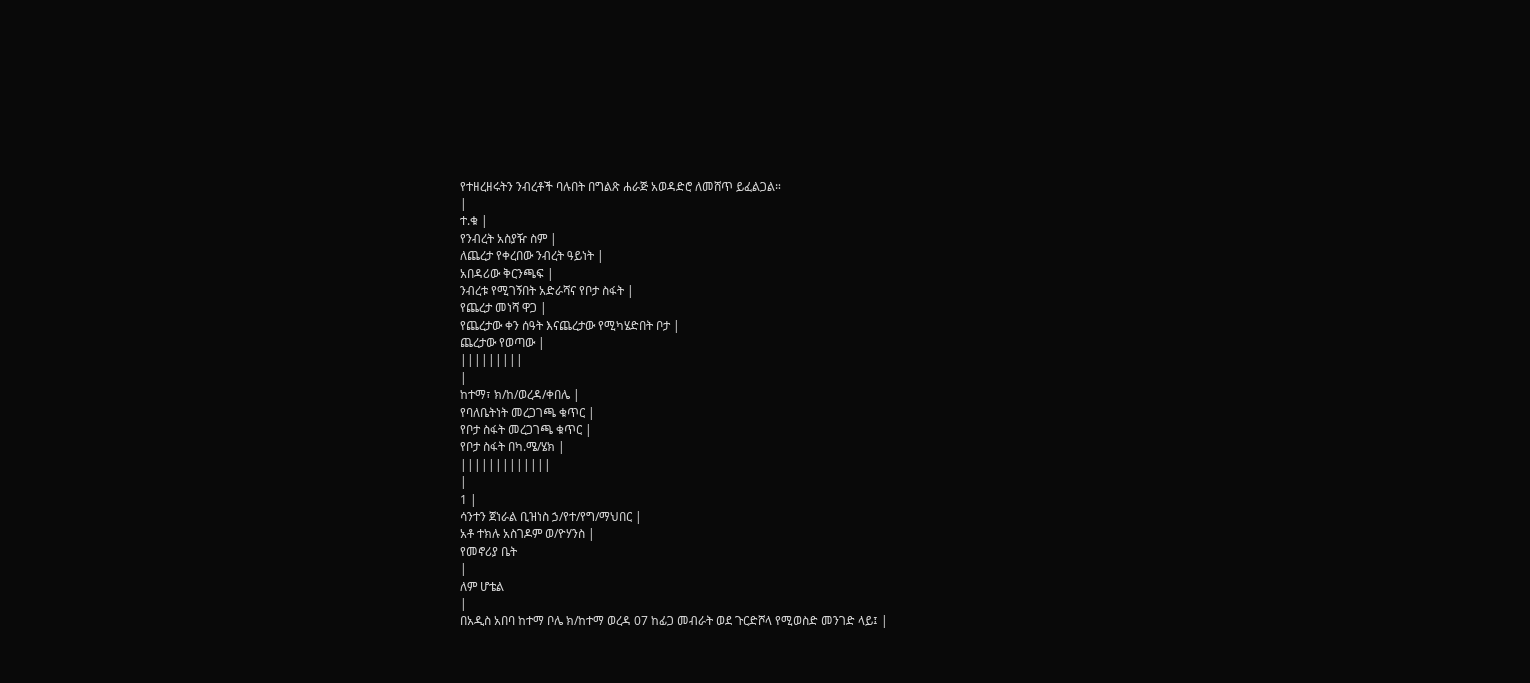የተዘረዘሩትን ንብረቶች ባሉበት በግልጽ ሐራጅ አወዳድሮ ለመሸጥ ይፈልጋል።
|
ተ.ቁ |
የንብረት አስያዥ ስም |
ለጨረታ የቀረበው ንብረት ዓይነት |
አበዳሪው ቅርንጫፍ |
ንብረቱ የሚገኝበት አድራሻና የቦታ ስፋት |
የጨረታ መነሻ ዋጋ |
የጨረታው ቀን ሰዓት እናጨረታው የሚካሄድበት ቦታ |
ጨረታው የወጣው |
|||||||||
|
ከተማ፣ ክ/ከ/ወረዳ/ቀበሌ |
የባለቤትነት መረጋገጫ ቁጥር |
የቦታ ስፋት መረጋገጫ ቁጥር |
የቦታ ስፋት በካ.ሜ/ሄክ |
|||||||||||||
|
1 |
ሳንተን ጀነራል ቢዝነስ ኃ/የተ/የግ/ማህበር |
አቶ ተክሉ አስገዶም ወ/ዮሃንስ |
የመኖሪያ ቤት
|
ለም ሆቴል
|
በአዲስ አበባ ከተማ ቦሌ ክ/ከተማ ወረዳ 07 ከፊጋ መብራት ወደ ጉርድሾላ የሚወስድ መንገድ ላይ፤ |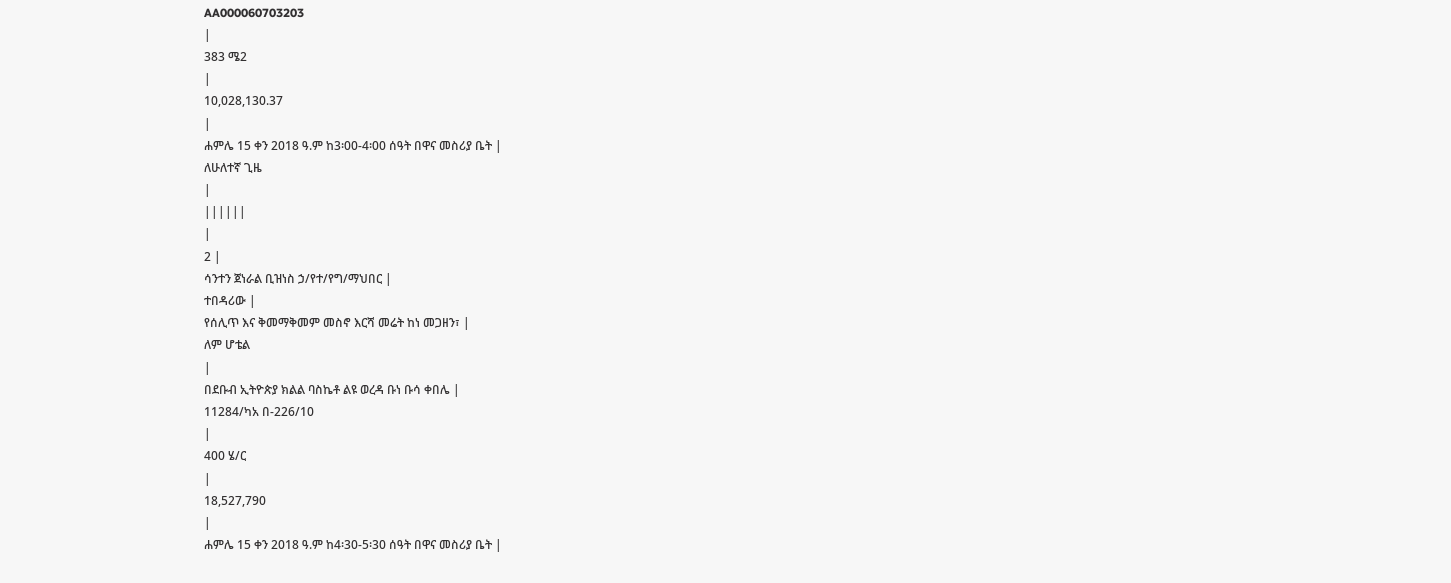AA000060703203
|
383 ሜ2
|
10,028,130.37
|
ሐምሌ 15 ቀን 2018 ዓ.ም ከ3፡00-4፡00 ሰዓት በዋና መስሪያ ቤት |
ለሁለተኛ ጊዜ
|
||||||
|
2 |
ሳንተን ጀነራል ቢዝነስ ኃ/የተ/የግ/ማህበር |
ተበዳሪው |
የሰሊጥ እና ቅመማቅመም መስኖ እርሻ መሬት ከነ መጋዘን፣ |
ለም ሆቴል
|
በደቡብ ኢትዮጵያ ክልል ባስኬቶ ልዩ ወረዳ ቡነ ቡሳ ቀበሌ |
11284/ካአ በ-226/10
|
400 ሄ/ር
|
18,527,790
|
ሐምሌ 15 ቀን 2018 ዓ.ም ከ4፡30-5፡30 ሰዓት በዋና መስሪያ ቤት |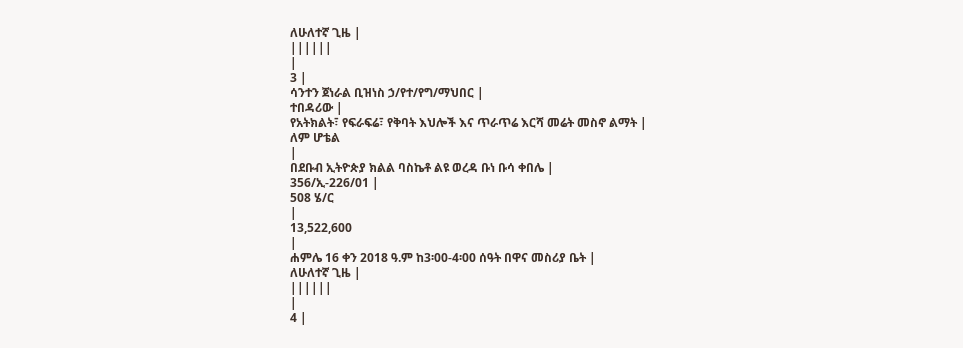ለሁለተኛ ጊዜ |
||||||
|
3 |
ሳንተን ጀነራል ቢዝነስ ኃ/የተ/የግ/ማህበር |
ተበዳሪው |
የአትክልት፣ የፍራፍሬ፣ የቅባት እህሎች እና ጥራጥሬ እርሻ መሬት መስኖ ልማት |
ለም ሆቴል
|
በደቡብ ኢትዮጵያ ክልል ባስኬቶ ልዩ ወረዳ ቡነ ቡሳ ቀበሌ |
356/ኢ-226/01 |
508 ሄ/ር
|
13,522,600
|
ሐምሌ 16 ቀን 2018 ዓ.ም ከ3፡00-4፡00 ሰዓት በዋና መስሪያ ቤት |
ለሁለተኛ ጊዜ |
||||||
|
4 |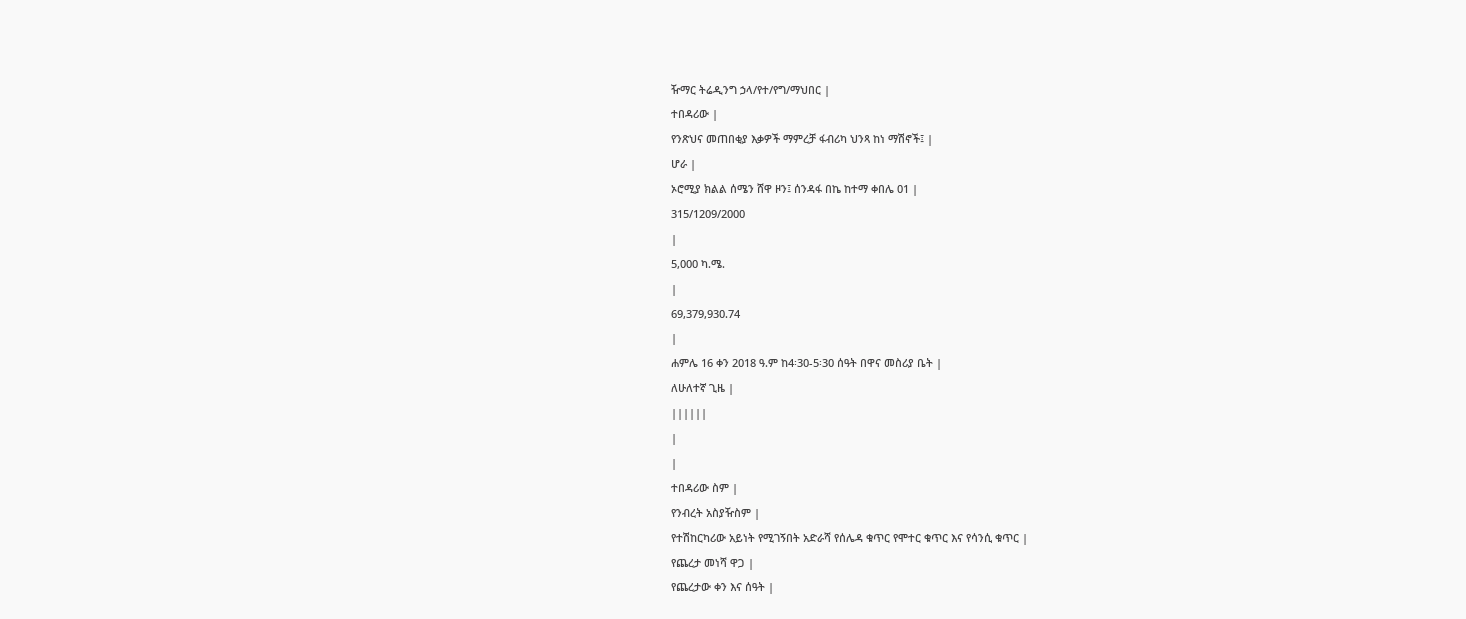ዥማር ትሬዲንግ ኃላ/የተ/የግ/ማህበር |
ተበዳሪው |
የንጽህና መጠበቂያ እቃዎች ማምረቻ ፋብሪካ ህንጻ ከነ ማሽኖች፤ |
ሆራ |
ኦሮሚያ ክልል ሰሜን ሸዋ ዞን፤ ሰንዳፋ በኬ ከተማ ቀበሌ 01 |
315/1209/2000
|
5,000 ካ.ሜ.
|
69,379,930.74
|
ሐምሌ 16 ቀን 2018 ዓ.ም ከ4፡30-5፡30 ሰዓት በዋና መስሪያ ቤት |
ለሁለተኛ ጊዜ |
||||||
|
|
ተበዳሪው ስም |
የንብረት አስያዥስም |
የተሽከርካሪው አይነት የሚገኝበት አድራሻ የሰሌዳ ቁጥር የሞተር ቁጥር እና የሳንሲ ቁጥር |
የጨረታ መነሻ ዋጋ |
የጨረታው ቀን እና ሰዓት |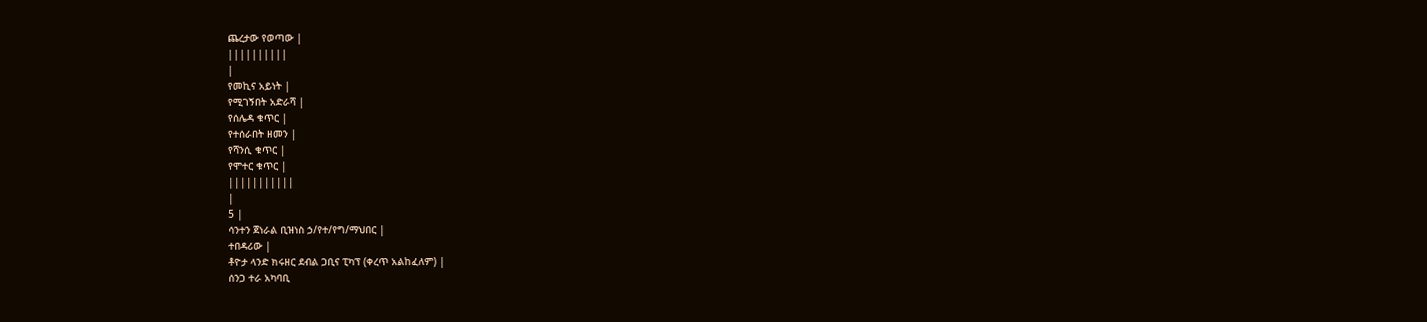ጨረታው የወጣው |
||||||||||
|
የመኪና አይነት |
የሚገኝበት አድራሻ |
የሰሌዳ ቁጥር |
የተሰራበት ዘመን |
የሻንሲ ቁጥር |
የሞተር ቁጥር |
|||||||||||
|
5 |
ሳንተን ጀነራል ቢዝነስ ኃ/የተ/የግ/ማህበር |
ተበዳሪው |
ቶዮታ ላንድ ክሩዘር ደብል ጋቢና ፒካፕ (ቀረጥ አልከፈለም) |
ሰንጋ ተራ አካባቢ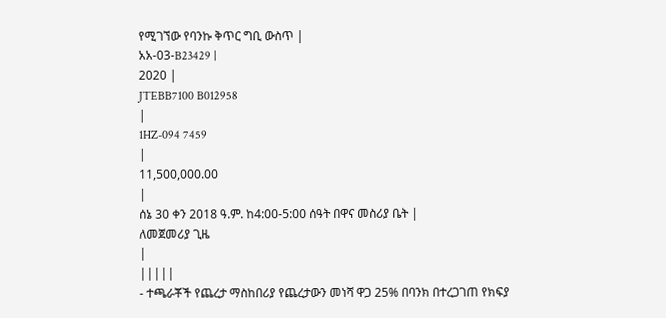የሚገኘው የባንኩ ቅጥር ግቢ ውስጥ |
አአ-03-B23429 |
2020 |
JTEBB7100 B012958
|
1HZ-094 7459
|
11,500,000.00
|
ሰኔ 30 ቀን 2018 ዓ.ም. ከ4:00-5:00 ሰዓት በዋና መስሪያ ቤት |
ለመጀመሪያ ጊዜ
|
|||||
- ተጫራቾች የጨረታ ማስከበሪያ የጨረታውን መነሻ ዋጋ 25% በባንክ በተረጋገጠ የክፍያ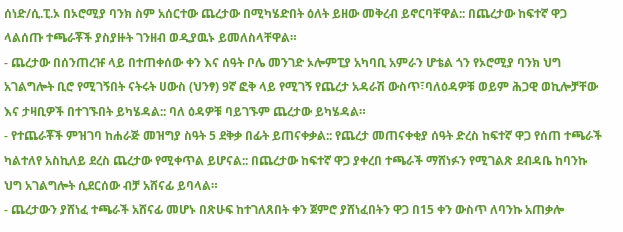ሰነድ/ሲ.ፒ.ኦ በኦሮሚያ ባንክ ስም አሰርተው ጨረታው በሚካሄድበት ዕለት ይዘው መቅረብ ይኖርባቸዋል:: በጨረታው ከፍተኛ ዋጋ ላልሰጡ ተጫራቾች ያስያዙት ገንዘብ ወዲያዉኑ ይመለስላቸዋል።
- ጨረታው በሰንጠረዡ ላይ በተጠቀሰው ቀን እና ሰዓት ቦሌ መንገድ ኦሎምፒያ አካባቢ አምራን ሆቴል ጎን የኦሮሚያ ባንክ ህግ አገልግሎት ቢሮ የሚገኝበት ናትሩት ሀውስ (ህንፃ) 9ኛ ፎቅ ላይ የሚገኝ የጨረታ አዳራሽ ውስጥ፣ባለዕዳዎቹ ወይም ሕጋዊ ወኪሎቻቸው እና ታዛቢዎች በተገኙበት ይካሄዳል:: ባለ ዕዳዎቹ ባይገኙም ጨረታው ይካሄዳል።
- የተጨራቾች ምዝገባ ከሐራጅ መዝግያ ስዓት 5 ደቅቃ በፊት ይጠናቀቃል:: የጨረታ መጠናቀቂያ ሰዓት ድረስ ከፍተኛ ዋጋ የሰጠ ተጫራች ካልተለየ አስኪለይ ደረስ ጨረታው የሚቀጥል ይሆናል:: በጨረታው ከፍተኛ ዋጋ ያቀረበ ተጫራች ማሸነፉን የሚገልጽ ደብዳቤ ከባንኩ ህግ አገልግሎት ሲደርሰው ብቻ አሸናፊ ይባላል።
- ጨረታውን ያሸነፈ ተጫራች አሸናፊ መሆኑ በጽሁፍ ከተገለጸበት ቀን ጀምሮ ያሸነፈበትን ዋጋ በ15 ቀን ውስጥ ለባንኩ አጠቃሎ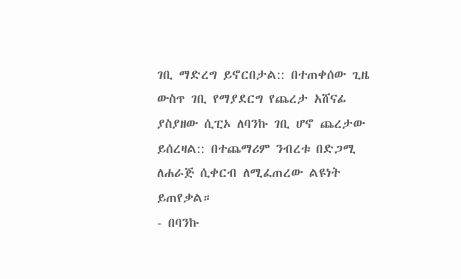ገቢ ማድረግ ይኖርበታል:: በተጠቀሰው ጊዜ ውስጥ ገቢ የማያደርግ የጨረታ አሸናፊ ያስያዘው ሲፒኦ ለባንኩ ገቢ ሆኖ ጨረታው ይሰረዛል:: በተጨማሪም ንብረቱ በድጋሚ ለሐራጅ ሲቀርብ ለሚፈጠረው ልዩነት ይጠየቃል።
- በባንኩ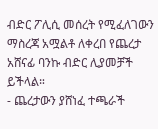ብድር ፖሊሲ መሰረት የሚፈለገውን ማስረጃ አሟልቶ ለቀረበ የጨረታ አሸናፊ ባንኩ ብድር ሊያመቻች ይችላል።
- ጨረታውን ያሸነፈ ተጫራች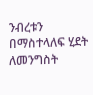ንብረቱን በማስተላለፍ ሂደት ለመንግስት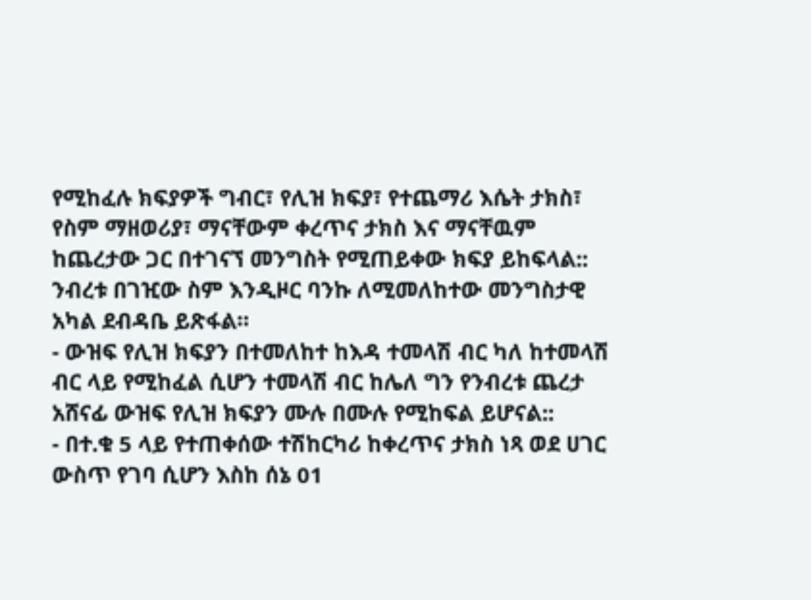የሚከፈሉ ክፍያዎች ግብር፣ የሊዝ ክፍያ፣ የተጨማሪ እሴት ታክስ፣ የስም ማዘወሪያ፣ ማናቸውም ቀረጥና ታክስ እና ማናቸዉም ከጨረታው ጋር በተገናኘ መንግስት የሚጠይቀው ክፍያ ይከፍላል:: ንብረቱ በገዢው ስም እንዲዞር ባንኩ ለሚመለከተው መንግስታዊ አካል ደብዳቤ ይጽፋል።
- ውዝፍ የሊዝ ክፍያን በተመለከተ ከእዳ ተመላሽ ብር ካለ ከተመላሽ ብር ላይ የሚከፈል ሲሆን ተመላሽ ብር ከሌለ ግን የንብረቱ ጨረታ አሸናፊ ውዝፍ የሊዝ ክፍያን ሙሉ በሙሉ የሚከፍል ይሆናል::
- በተ.ቁ 5 ላይ የተጠቀሰው ተሽከርካሪ ከቀረጥና ታክስ ነጻ ወደ ሀገር ውስጥ የገባ ሲሆን እስከ ሰኔ 01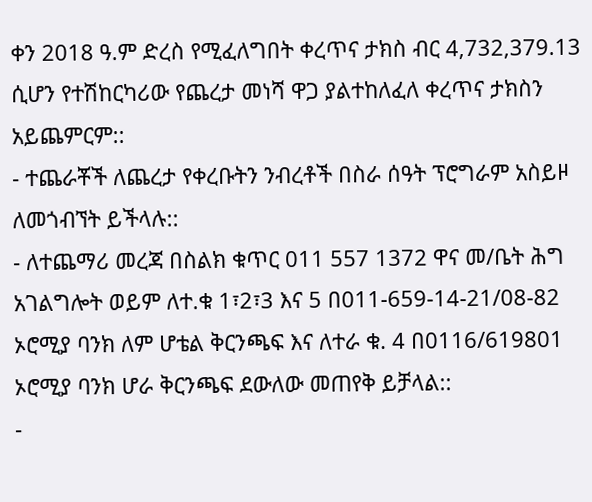ቀን 2018 ዓ.ም ድረስ የሚፈለግበት ቀረጥና ታክስ ብር 4,732,379.13 ሲሆን የተሽከርካሪው የጨረታ መነሻ ዋጋ ያልተከለፈለ ቀረጥና ታክስን አይጨምርም::
- ተጨራቾች ለጨረታ የቀረቡትን ንብረቶች በስራ ሰዓት ፕሮግራም አስይዞ ለመጎብኘት ይችላሉ::
- ለተጨማሪ መረጃ በስልክ ቁጥር 011 557 1372 ዋና መ/ቤት ሕግ አገልግሎት ወይም ለተ.ቁ 1፣2፣3 እና 5 በ011-659-14-21/08-82 ኦሮሚያ ባንክ ለም ሆቴል ቅርንጫፍ እና ለተራ ቁ. 4 በ0116/619801 ኦሮሚያ ባንክ ሆራ ቅርንጫፍ ደውለው መጠየቅ ይቻላል::
-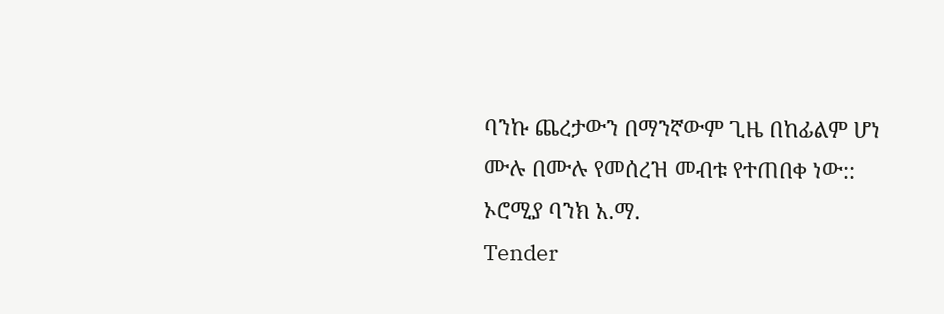ባንኩ ጨረታውን በማንኛውም ጊዜ በከፊልም ሆነ ሙሉ በሙሉ የመሰረዝ መብቱ የተጠበቀ ነው::
ኦሮሚያ ባንክ አ.ማ.
Tender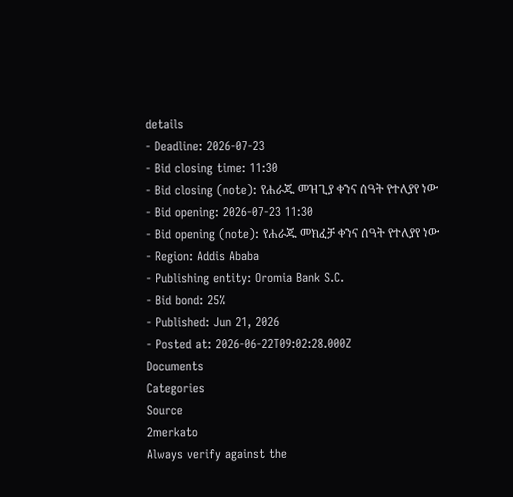details
- Deadline: 2026-07-23
- Bid closing time: 11:30
- Bid closing (note): የሐራጁ መዝጊያ ቀንና ሰዓት የተለያየ ነው
- Bid opening: 2026-07-23 11:30
- Bid opening (note): የሐራጁ መክፈቻ ቀንና ሰዓት የተለያየ ነው
- Region: Addis Ababa
- Publishing entity: Oromia Bank S.C.
- Bid bond: 25%
- Published: Jun 21, 2026
- Posted at: 2026-06-22T09:02:28.000Z
Documents
Categories
Source
2merkato
Always verify against the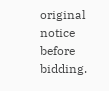original notice before bidding.